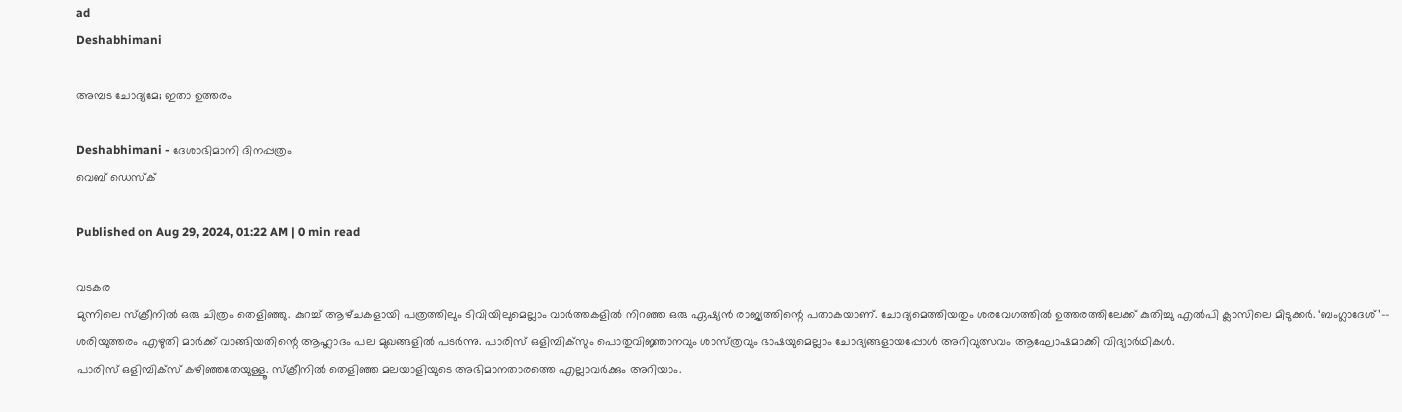ad
Deshabhimani

അമ്പട ചോദ്യമേ; ഇതാ ഉത്തരം

Deshabhimani - ദേശാഭിമാനി ദിനപ്പത്രം
വെബ് ഡെസ്ക്

Published on Aug 29, 2024, 01:22 AM | 0 min read

വടകര
മുന്നിലെ സ്‌ക്രീനിൽ ഒരു ചിത്രം തെളിഞ്ഞു. കുറച്ച്‌ ആഴ്‌ചകളായി പത്രത്തിലും ടിവിയിലുമെല്ലാം വാർത്തകളിൽ നിറഞ്ഞ ഒരു ഏഷ്യൻ രാജ്യത്തിന്റെ പതാകയാണ്‌. ചോദ്യമെത്തിയതും ശരവേഗത്തിൽ ഉത്തരത്തിലേക്ക്‌ കുതിച്ചു എൽപി ക്ലാസിലെ മിടുക്കർ. ‘ബംഗ്ലാദേശ്‌’–- ശരിയുത്തരം എഴുതി മാർക്ക്‌ വാങ്ങിയതിന്റെ ആഹ്ലാദം പല മുഖങ്ങളിൽ പടർന്നു. പാരിസ്‌ ഒളിമ്പിക്‌സും പൊതുവിജ്ഞാനവും ശാസ്‌ത്രവും ഭാഷയുമെല്ലാം ചോദ്യങ്ങളായപ്പോൾ അറിവുത്സവം ആഘോഷമാക്കി വിദ്യാർഥികൾ.
പാരിസ്‌ ഒളിമ്പിക്‌സ്‌ കഴിഞ്ഞതേയുള്ളൂ. സ്‌ക്രീനിൽ തെളിഞ്ഞ മലയാളിയുടെ അഭിമാനതാരത്തെ എല്ലാവർക്കും അറിയാം.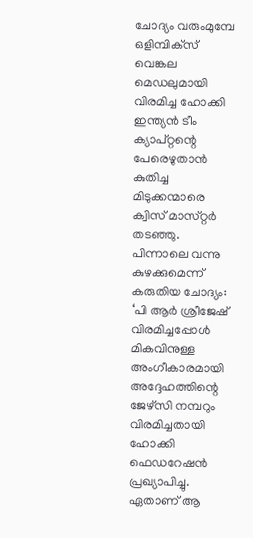ചോദ്യം വരുംമുമ്പേ ഒളിമ്പിക്‌സ്‌ വെങ്കല മെഡലുമായി വിരമിച്ച ഹോക്കി ഇന്ത്യൻ ടീം ക്യാപ്‌റ്റന്റെ പേരെഴുതാൻ കുതിച്ച മിടുക്കന്മാരെ ക്വിസ്‌ മാസ്‌റ്റർ തടഞ്ഞു. പിന്നാലെ വന്നു കുഴക്കുമെന്ന്‌ കരുതിയ ചോദ്യം: ‘പി ആർ ശ്രീജേഷ് വിരമിച്ചപ്പോൾ മികവിനുള്ള അംഗീകാരമായി അദ്ദേഹത്തിന്റെ ജേഴ്സി നമ്പറും വിരമിച്ചതായി ഹോക്കി ഫെഡറേഷൻ പ്രഖ്യാപിച്ചു. ഏതാണ്‌ ആ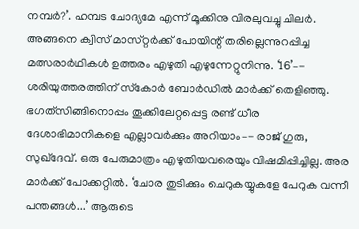നമ്പർ?’. ഹമ്പട ചോദ്യമേ എന്ന്‌ മൂക്കിനു വിരലുവച്ചു ചിലർ. അങ്ങനെ ക്വിസ്‌ മാസ്‌റ്റർക്ക്‌ പോയിന്റ്‌ തരില്ലെന്നുറപ്പിച്ച മത്സരാർഥികൾ ഉത്തരം എഴുതി എഴുന്നേറ്റുനിന്നു. ‘16’–- ശരിയുത്തരത്തിന്‌ സ്‌കോർ ബോർഡിൽ മാർക്ക്‌ തെളിഞ്ഞു.
ഭഗത്‌സിങ്ങിനൊപ്പം തൂക്കിലേറ്റപ്പെട്ട രണ്ട്‌ ധീര ദേശാഭിമാനികളെ എല്ലാവർക്കും അറിയാം–- രാജ് ഗുരു, സുഖ്ദേവ്. ഒരു പേരുമാത്രം എഴുതിയവരെയും വിഷമിപ്പിച്ചില്ല. അര മാർക്ക്‌ പോക്കറ്റിൽ. ‘ചോര തുടിക്കും ചെറുകയ്യുകളേ പേറുക വന്നീ പന്തങ്ങൾ...’ ആരുടെ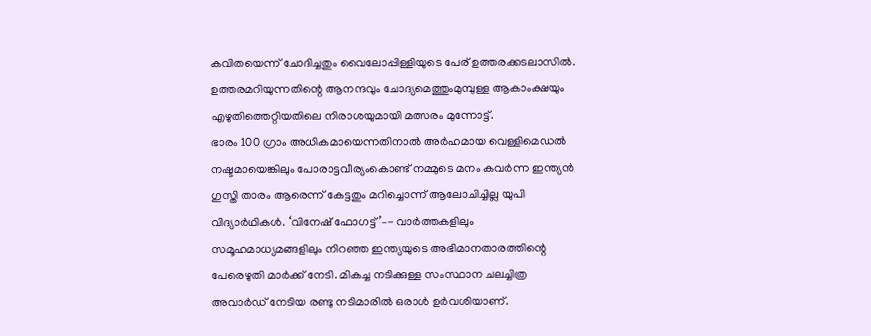കവിതയെന്ന്‌ ചോദിച്ചതും വൈലോപ്പിള്ളിയുടെ പേര്‌ ഉത്തരക്കടലാസിൽ.  ഉത്തരമറിയുന്നതിന്റെ ആനന്ദവും ചോദ്യമെത്തുംമുമ്പുള്ള ആകാംക്ഷയും എഴുതിത്തെറ്റിയതിലെ നിരാശയുമായി മത്സരം മുന്നോട്ട്‌.
ഭാരം 100 ഗ്രാം അധികമായെന്നതിനാൽ അർഹമായ വെള്ളിമെഡൽ നഷ്ടമായെങ്കിലും പോരാട്ടവീര്യംകൊണ്ട് നമ്മുടെ മനം കവർന്ന ഇന്ത്യൻ ഗുസ്തി താരം ആരെന്ന്‌ കേട്ടതും മറിച്ചൊന്ന്‌ ആലോചിച്ചില്ല യുപി വിദ്യാർഥികൾ. ‘വിനേഷ് ഫോഗട്ട്’–- വാർത്തകളിലും സമൂഹമാധ്യമങ്ങളിലും നിറഞ്ഞ ഇന്ത്യയുടെ അഭിമാനതാരത്തിന്റെ പേരെഴുതി മാർക്ക്‌ നേടി. മികച്ച നടിക്കുള്ള സംസ്ഥാന ചലച്ചിത്ര അവാർഡ്‌ നേടിയ രണ്ടു നടിമാരിൽ ഒരാൾ ഉർവശിയാണ്‌.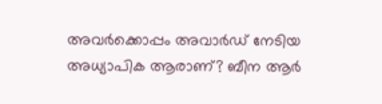അവർക്കൊപ്പം അവാർഡ്‌ നേടിയ അധ്യാപിക ആരാണ്? ബീന ആർ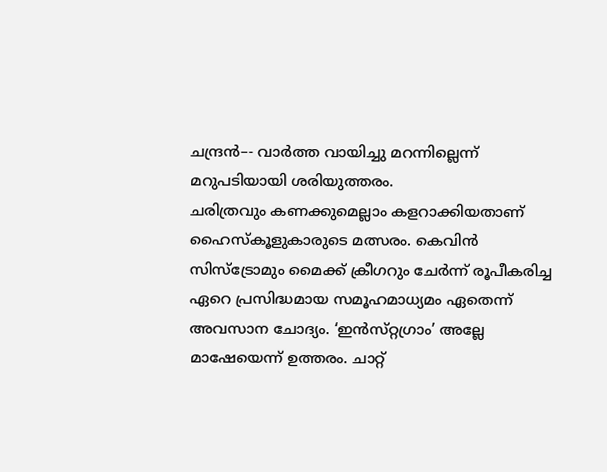ചന്ദ്രൻ–- വാർത്ത വായിച്ചു മറന്നില്ലെന്ന്‌ മറുപടിയായി ശരിയുത്തരം.
ചരിത്രവും കണക്കുമെല്ലാം കളറാക്കിയതാണ്‌ ഹൈസ്‌കൂളുകാരുടെ മത്സരം. കെവിൻ സിസ്ട്രോമും മൈക്ക് ക്രീഗറും ചേർന്ന് രൂപീകരിച്ച ഏറെ പ്രസിദ്ധമായ സമൂഹമാധ്യമം ഏതെന്ന്‌ അവസാന ചോദ്യം. ‘ഇൻസ്‌റ്റഗ്രാം’ അല്ലേ മാഷേയെന്ന്‌ ഉത്തരം. ചാറ്റ്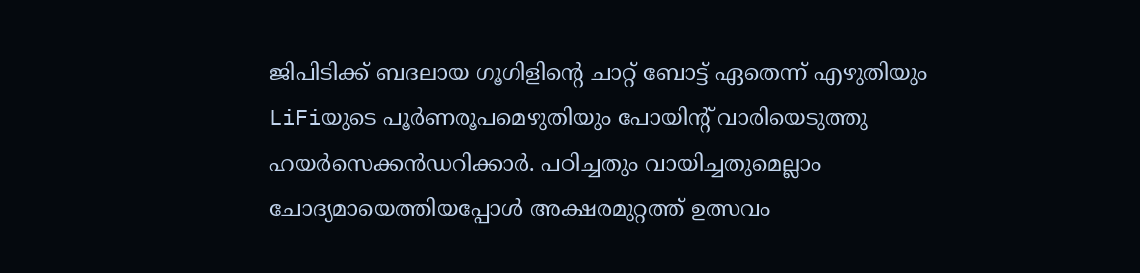ജിപിടിക്ക് ബദലായ ഗൂഗിളിന്റെ ചാറ്റ് ബോട്ട് ഏതെന്ന്‌ എഴുതിയും LiFiയുടെ പൂർണരൂപമെഴുതിയും പോയിന്റ്‌ വാരിയെടുത്തു ഹയർസെക്കൻഡറിക്കാർ. പഠിച്ചതും വായിച്ചതുമെല്ലാം ചോദ്യമായെത്തിയപ്പോൾ അക്ഷരമുറ്റത്ത്‌ ഉത്സവം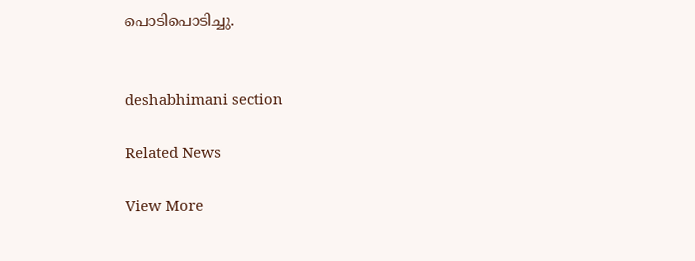പൊടിപൊടിച്ചു.


deshabhimani section

Related News

View More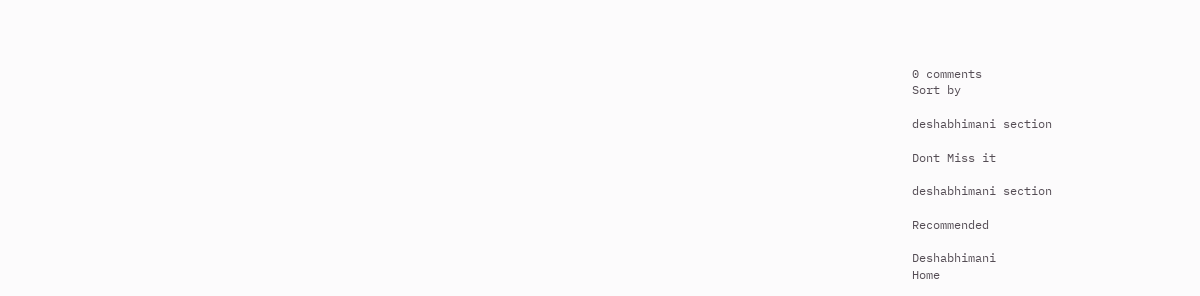0 comments
Sort by

deshabhimani section

Dont Miss it

deshabhimani section

Recommended

Deshabhimani
Home